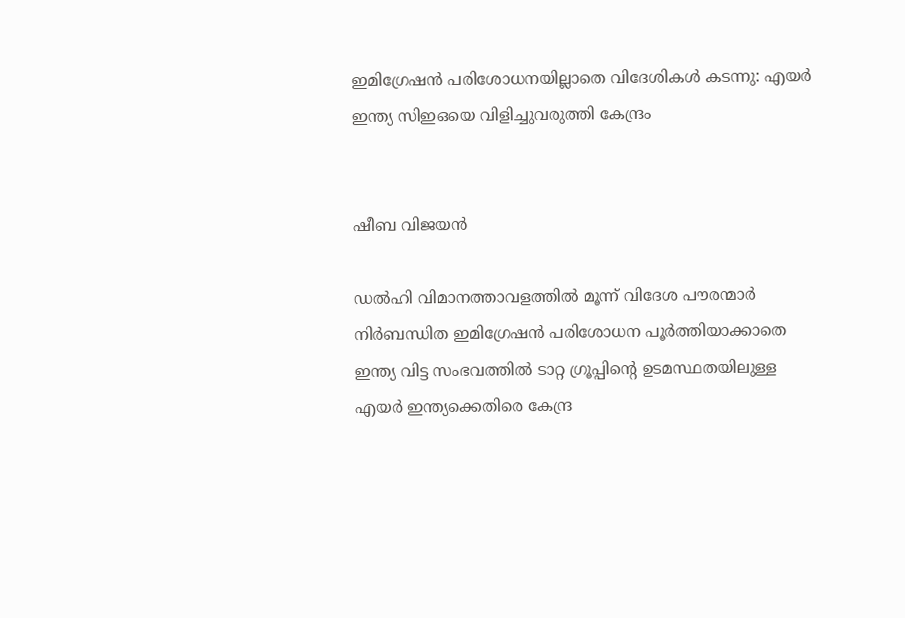ഇമിഗ്രേഷൻ പരിശോധനയില്ലാതെ വിദേശികൾ കടന്നു: എയർ ഇന്ത്യ സിഇഒയെ വിളിച്ചുവരുത്തി കേന്ദ്രം


ഷീബ വിജയൻ

ഡൽഹി വിമാനത്താവളത്തിൽ മൂന്ന് വിദേശ പൗരന്മാർ നിർബന്ധിത ഇമിഗ്രേഷൻ പരിശോധന പൂർത്തിയാക്കാതെ ഇന്ത്യ വിട്ട സംഭവത്തിൽ ടാറ്റ ഗ്രൂപ്പിന്റെ ഉടമസ്ഥതയിലുള്ള എയർ ഇന്ത്യക്കെതിരെ കേന്ദ്ര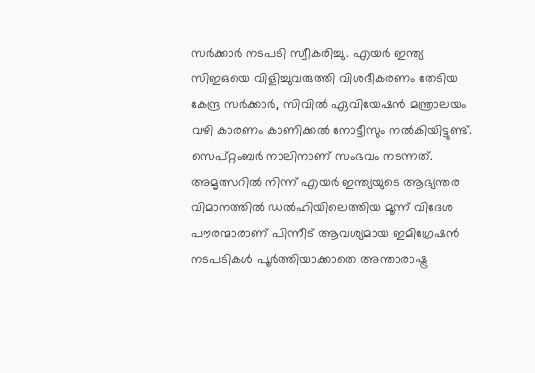സർക്കാർ നടപടി സ്വീകരിച്ചു. എയർ ഇന്ത്യ സിഇഒയെ വിളിച്ചുവരുത്തി വിശദീകരണം തേടിയ കേന്ദ്ര സർക്കാർ, സിവിൽ ഏവിയേഷൻ മന്ത്രാലയം വഴി കാരണം കാണിക്കൽ നോട്ടീസും നൽകിയിട്ടുണ്ട്. സെപ്റ്റംബർ നാലിനാണ് സംഭവം നടന്നത്. അമൃത്സറിൽ നിന്ന് എയർ ഇന്ത്യയുടെ ആഭ്യന്തര വിമാനത്തിൽ ഡൽഹിയിലെത്തിയ മൂന്ന് വിദേശ പൗരന്മാരാണ് പിന്നീട് ആവശ്യമായ ഇമിഗ്രേഷൻ നടപടികൾ പൂർത്തിയാക്കാതെ അന്താരാഷ്ട്ര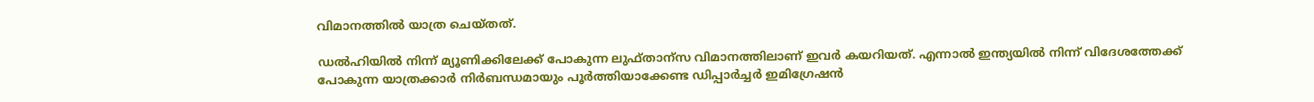വിമാനത്തിൽ യാത്ര ചെയ്തത്.

ഡൽഹിയിൽ നിന്ന് മ്യൂണിക്കിലേക്ക് പോകുന്ന ലുഫ്താന്സ വിമാനത്തിലാണ് ഇവർ കയറിയത്. എന്നാൽ ഇന്ത്യയിൽ നിന്ന് വിദേശത്തേക്ക് പോകുന്ന യാത്രക്കാർ നിർബന്ധമായും പൂർത്തിയാക്കേണ്ട ഡിപ്പാർച്ചർ ഇമിഗ്രേഷൻ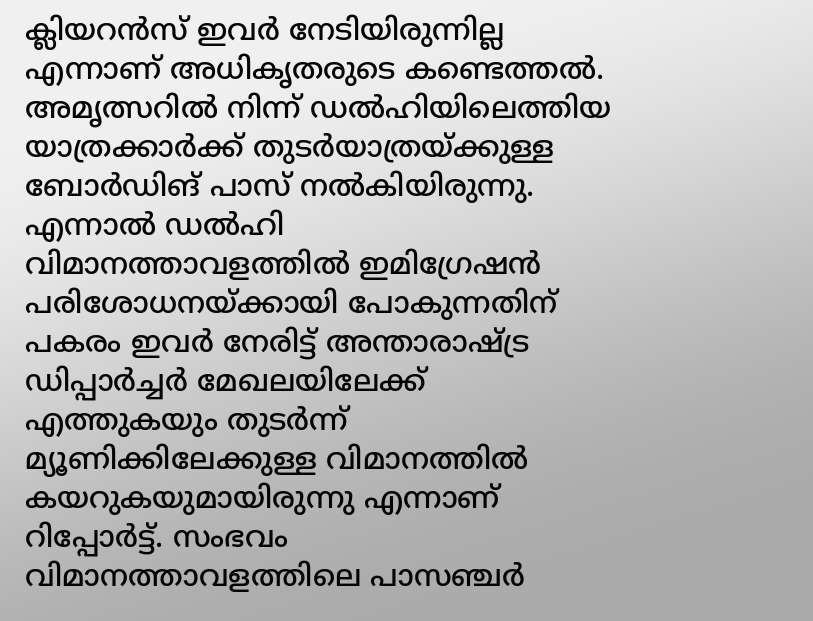ക്ലിയറൻസ് ഇവർ നേടിയിരുന്നില്ല എന്നാണ് അധികൃതരുടെ കണ്ടെത്തൽ. അമൃത്സറിൽ നിന്ന് ഡൽഹിയിലെത്തിയ യാത്രക്കാർക്ക് തുടർയാത്രയ്ക്കുള്ള ബോർഡിങ് പാസ് നൽകിയിരുന്നു. എന്നാൽ ഡൽഹി വിമാനത്താവളത്തിൽ ഇമിഗ്രേഷൻ പരിശോധനയ്ക്കായി പോകുന്നതിന് പകരം ഇവർ നേരിട്ട് അന്താരാഷ്ട്ര ഡിപ്പാർച്ചർ മേഖലയിലേക്ക് എത്തുകയും തുടർന്ന് മ്യൂണിക്കിലേക്കുള്ള വിമാനത്തിൽ കയറുകയുമായിരുന്നു എന്നാണ് റിപ്പോർട്ട്. സംഭവം വിമാനത്താവളത്തിലെ പാസഞ്ചർ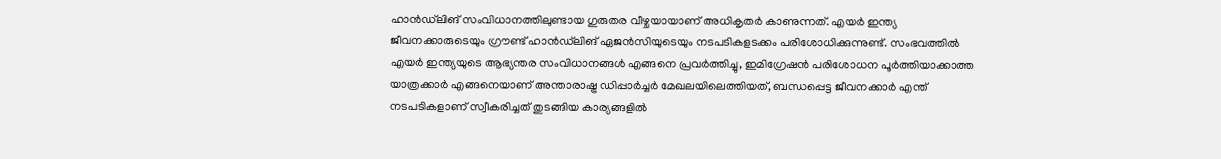ഹാൻഡ്‌ലിങ് സംവിധാനത്തിലുണ്ടായ ഗുരുതര വീഴ്ചയായാണ് അധികൃതർ കാണുന്നത്. എയർ ഇന്ത്യ ജീവനക്കാരുടെയും ഗ്രൗണ്ട് ഹാൻഡ്‌ലിങ് ഏജൻസിയുടെയും നടപടികളടക്കം പരിശോധിക്കുന്നുണ്ട്. സംഭവത്തിൽ എയർ ഇന്ത്യയുടെ ആഭ്യന്തര സംവിധാനങ്ങൾ എങ്ങനെ പ്രവർത്തിച്ചു, ഇമിഗ്രേഷൻ പരിശോധന പൂർത്തിയാക്കാത്ത യാത്രക്കാർ എങ്ങനെയാണ് അന്താരാഷ്ട്ര ഡിപ്പാർച്ചർ മേഖലയിലെത്തിയത്, ബന്ധപ്പെട്ട ജീവനക്കാർ എന്ത് നടപടികളാണ് സ്വീകരിച്ചത് തുടങ്ങിയ കാര്യങ്ങളിൽ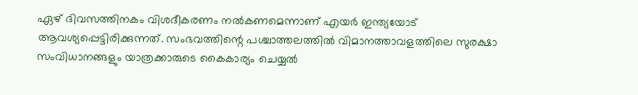ഏഴ് ദിവസത്തിനകം വിശദീകരണം നൽകണമെന്നാണ് എയർ ഇന്ത്യയോട് ആവശ്യപ്പെട്ടിരിക്കുന്നത്. സംഭവത്തിന്റെ പശ്ചാത്തലത്തിൽ വിമാനത്താവളത്തിലെ സുരക്ഷാ സംവിധാനങ്ങളും യാത്രക്കാരുടെ കൈകാര്യം ചെയ്യൽ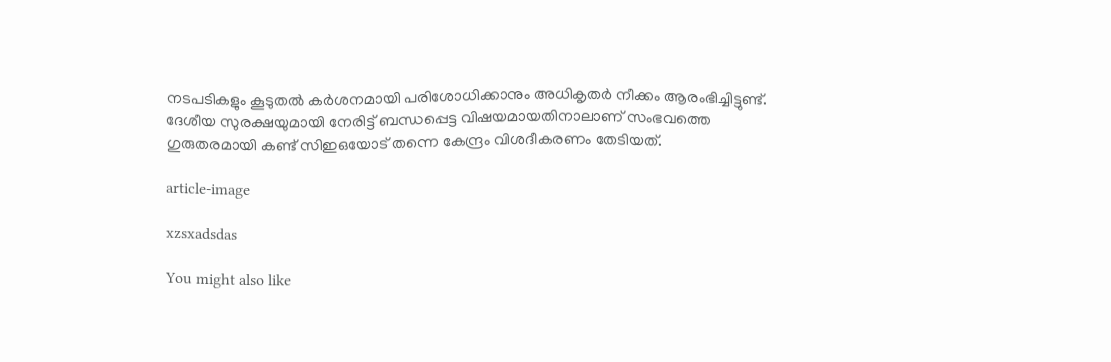നടപടികളും കൂടുതൽ കർശനമായി പരിശോധിക്കാനും അധികൃതർ നീക്കം ആരംഭിച്ചിട്ടുണ്ട്. ദേശീയ സുരക്ഷയുമായി നേരിട്ട് ബന്ധപ്പെട്ട വിഷയമായതിനാലാണ് സംഭവത്തെ ഗുരുതരമായി കണ്ട് സിഇഒയോട് തന്നെ കേന്ദ്രം വിശദീകരണം തേടിയത്.

article-image

xzsxadsdas

You might also like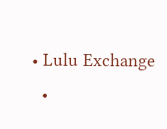• Lulu Exchange
  •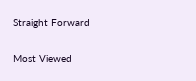Straight Forward

Most Viewed